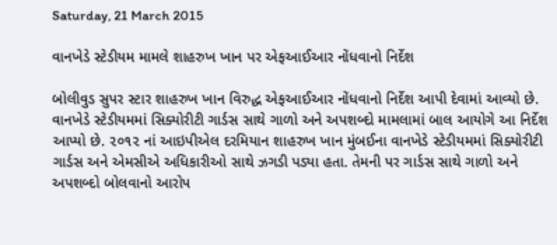Saturday, 21 March 2015

વાનખેડે સ્ટેડીયમ મામલે શાહરુખ ખાન પર એફઆઈઆર નોંધવાનો નિર્દેશ

બોલીવુડ સુપર સ્ટાર શાહરુખ ખાન વિરુદ્ધ એફઆઈઆર નોંધવાનો નિર્દેશ આપી દેવામાં આવ્યો છે. વાનખેડે સ્ટેડીયમમાં સિક્યોરીટી ગાર્ડસ સાથે ગાળો અને અપશબ્દો મામલામાં બાલ આયોગે આ નિર્દેશ આપ્યો છે. ૨૦૧૨ નાં આઇપીએલ દરમિયાન શાહરુખ ખાન મુંબઈના વાનખેડે સ્ટેડીયમમાં સિક્યોરીટી ગાર્ડસ અને એમસીએ અધિકારીઓ સાથે ઝગડી પડ્યા હતા. તેમની પર ગાર્ડસ સાથે ગાળો અને અપશબ્દો બોલવાનો આરોપ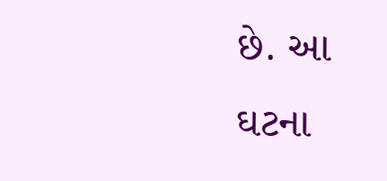છે. આ ઘટના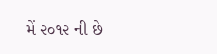મેં ૨૦૧૨ ની છે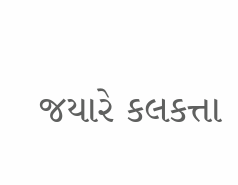જયારે કલકત્તા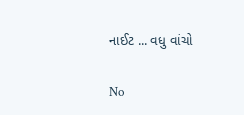નાઈટ ... વધુ વાંચો

No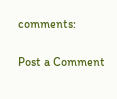comments:

Post a Comment